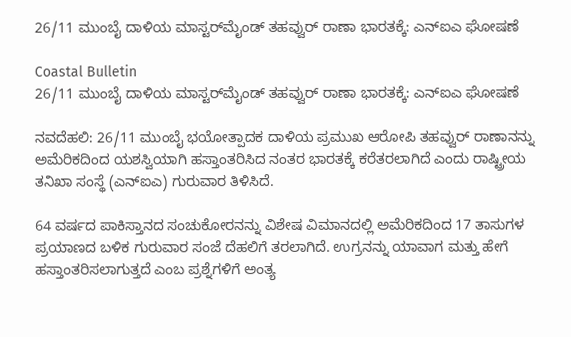26/11 ಮುಂಬೈ ದಾಳಿಯ ಮಾಸ್ಟರ್‌ಮೈಂಡ್ ತಹವ್ವುರ್ ರಾಣಾ ಭಾರತಕ್ಕೆ: ಎನ್‌ಐಎ ಘೋಷಣೆ

Coastal Bulletin
26/11 ಮುಂಬೈ ದಾಳಿಯ ಮಾಸ್ಟರ್‌ಮೈಂಡ್ ತಹವ್ವುರ್ ರಾಣಾ ಭಾರತಕ್ಕೆ: ಎನ್‌ಐಎ ಘೋಷಣೆ

ನವದೆಹಲಿ: 26/11 ಮುಂಬೈ ಭಯೋತ್ಪಾದಕ ದಾಳಿಯ ಪ್ರಮುಖ ಆರೋಪಿ ತಹವ್ವುರ್ ರಾಣಾನನ್ನು ಅಮೆರಿಕದಿಂದ ಯಶಸ್ವಿಯಾಗಿ ಹಸ್ತಾಂತರಿಸಿದ ನಂತರ ಭಾರತಕ್ಕೆ ಕರೆತರಲಾಗಿದೆ ಎಂದು ರಾಷ್ಟ್ರೀಯ ತನಿಖಾ ಸಂಸ್ಥೆ (ಎನ್‌ಐಎ) ಗುರುವಾರ ತಿಳಿಸಿದೆ.

64 ವರ್ಷದ ಪಾಕಿಸ್ತಾನದ ಸಂಚುಕೋರನನ್ನು ವಿಶೇಷ ವಿಮಾನದಲ್ಲಿ ಅಮೆರಿಕದಿಂದ 17 ತಾಸುಗಳ ಪ್ರಯಾಣದ ಬಳಿಕ ಗುರುವಾರ ಸಂಜೆ ದೆಹಲಿಗೆ ತರಲಾಗಿದೆ. ಉಗ್ರನನ್ನು ಯಾವಾಗ ಮತ್ತು ಹೇಗೆ ಹಸ್ತಾಂತರಿಸಲಾಗುತ್ತದೆ ಎಂಬ ಪ್ರಶ್ನೆಗಳಿಗೆ ಅಂತ್ಯ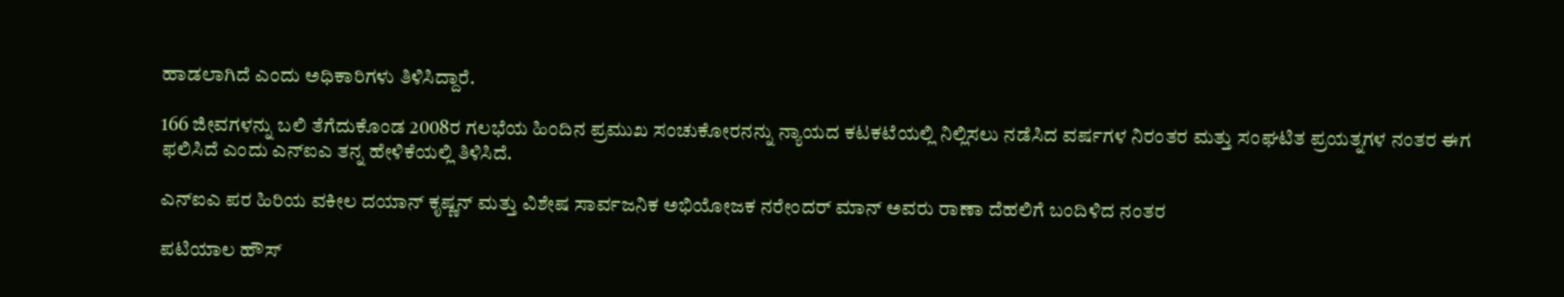ಹಾಡಲಾಗಿದೆ ಎಂದು ಅಧಿಕಾರಿಗಳು ತಿಳಿಸಿದ್ದಾರೆ.

166 ಜೀವಗಳನ್ನು ಬಲಿ ತೆಗೆದುಕೊಂಡ 2008ರ ಗಲಭೆಯ ಹಿಂದಿನ ಪ್ರಮುಖ ಸಂಚುಕೋರನನ್ನು ನ್ಯಾಯದ ಕಟಕಟೆಯಲ್ಲಿ ನಿಲ್ಲಿಸಲು ನಡೆಸಿದ ವರ್ಷಗಳ ನಿರಂತರ ಮತ್ತು ಸಂಘಟಿತ ಪ್ರಯತ್ನಗಳ ನಂತರ ಈಗ ಫಲಿಸಿದೆ ಎಂದು ಎನ್‌ಐಎ ತನ್ನ ಹೇಳಿಕೆಯಲ್ಲಿ ತಿಳಿಸಿದೆ.

ಎನ್ಐಎ ಪರ ಹಿರಿಯ ವಕೀಲ ದಯಾನ್ ಕೃಷ್ಣನ್ ಮತ್ತು ವಿಶೇಷ ಸಾರ್ವಜನಿಕ ಅಭಿಯೋಜಕ ನರೇಂದರ್ ಮಾನ್ ಅವರು ರಾಣಾ ದೆಹಲಿಗೆ ಬಂದಿಳಿದ ನಂತರ

ಪಟಿಯಾಲ ಹೌಸ್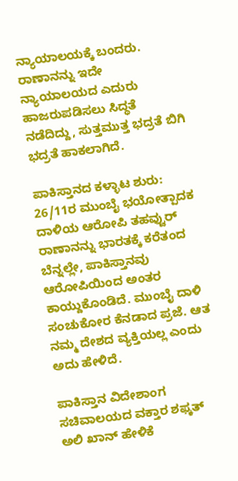ನ್ಯಾಯಾಲಯಕ್ಕೆ ಬಂದರು. ರಾಣಾನನ್ನು ಇದೇ ನ್ಯಾಯಾಲಯದ ಎದುರು ಹಾಜರುಪಡಿಸಲು ಸಿದ್ಧತೆ ನಡೆದಿದ್ದು, ಸುತ್ತಮುತ್ತ ಭದ್ರತೆ ಬಿಗಿ ಭದ್ರತೆ ಹಾಕಲಾಗಿದೆ.

ಪಾಕಿಸ್ತಾನದ ಕಳ್ಳಾಟ ಶುರು: 26/11ರ ಮುಂಬೈ ಭಯೋತ್ಪಾದಕ ದಾಳಿಯ ಆರೋಪಿ ತಹವ್ವುರ್ ರಾಣಾನನ್ನು ಭಾರತಕ್ಕೆ ಕರೆತಂದ ಬೆನ್ನಲ್ಲೇ, ಪಾಕಿಸ್ತಾನವು ಆರೋಪಿಯಿಂದ ಅಂತರ ಕಾಯ್ದುಕೊಂಡಿದೆ. ಮುಂಬೈ ದಾಳಿ ಸಂಚುಕೋರ ಕೆನಡಾದ ಪ್ರಜೆ. ಆತ ನಮ್ಮ ದೇಶದ ವ್ಯಕ್ತಿಯಲ್ಲ ಎಂದು ಅದು ಹೇಳಿದೆ.

ಪಾಕಿಸ್ತಾನ ವಿದೇಶಾಂಗ ಸಚಿವಾಲಯದ ವಕ್ತಾರ ಶಫ್ಕತ್ ಅಲಿ ಖಾನ್ ಹೇಳಿಕೆ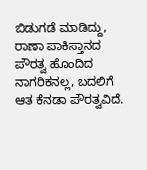ಬಿಡುಗಡೆ ಮಾಡಿದ್ದು, ರಾಣಾ ಪಾಕಿಸ್ತಾನದ ಪೌರತ್ವ ಹೊಂದಿದ ನಾಗರಿಕನಲ್ಲ, ಬದಲಿಗೆ ಆತ ಕೆನಡಾ ಪೌರತ್ವವಿದೆ.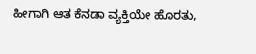ಹೀಗಾಗಿ ಆತ ಕೆನಡಾ ವ್ಯಕ್ತಿಯೇ ಹೊರತು,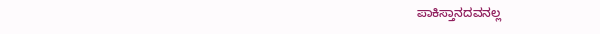ಪಾಕಿಸ್ತಾನದವನಲ್ಲ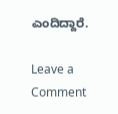ಎಂದಿದ್ದಾರೆ.

Leave a Comment